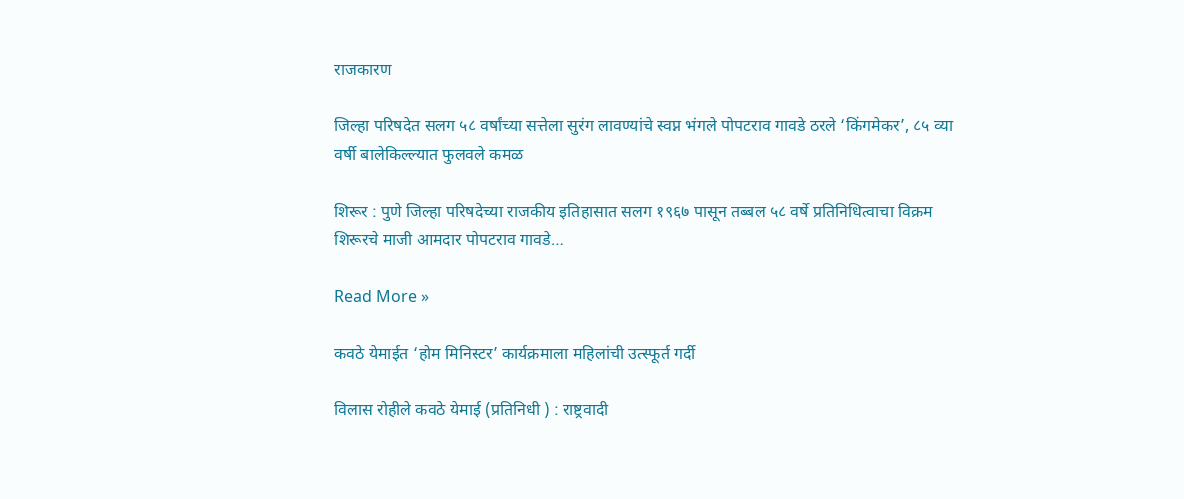राजकारण

जिल्हा परिषदेत सलग ५८ वर्षांच्या सत्तेला सुरंग लावण्यांचे स्वप्न भंगले पोपटराव गावडे ठरले ‘किंगमेकर’, ८५ व्या वर्षी बालेकिल्ल्यात फुलवले कमळ

शिरूर : पुणे जिल्हा परिषदेच्या राजकीय इतिहासात सलग १९६७ पासून तब्बल ५८ वर्षे प्रतिनिधित्वाचा विक्रम शिरूरचे माजी आमदार पोपटराव गावडे…

Read More »

कवठे येमाईत ‘होम मिनिस्टर’ कार्यक्रमाला महिलांची उत्स्फूर्त गर्दी

विलास रोहीले कवठे येमाई (प्रतिनिधी ) : राष्ट्रवादी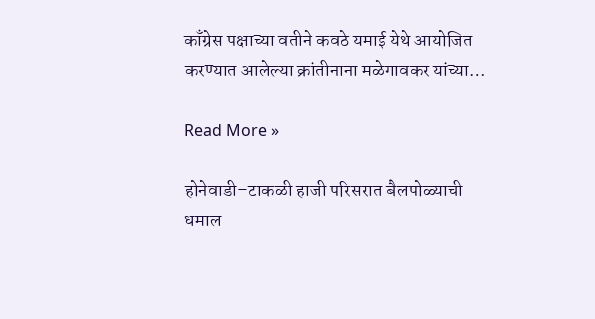काँग्रेस पक्षाच्या वतीने कवठे यमाई येथे आयोजित करण्यात आलेल्या क्रांतीनाना मळेगावकर यांच्या…

Read More »

होनेवाडी–टाकळी हाजी परिसरात बैलपोळ्याची धमाल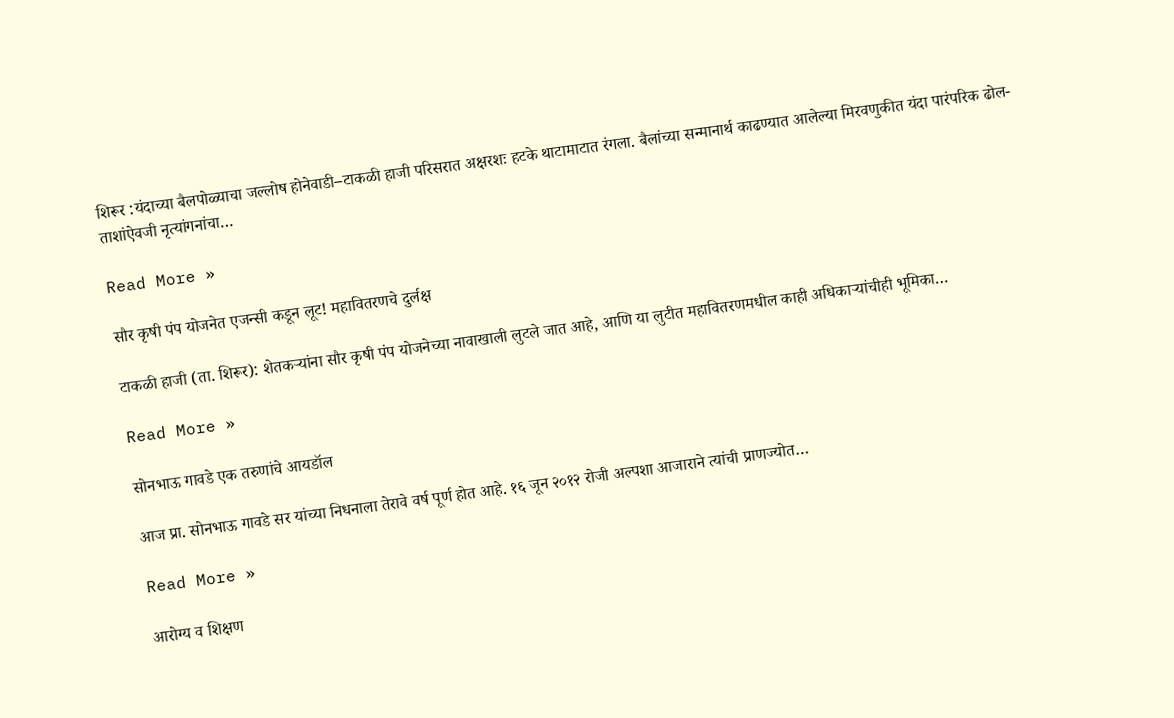शिरूर :यंदाच्या बैलपोळ्याचा जल्लोष होनेवाडी–टाकळी हाजी परिसरात अक्षरशः हटके थाटामाटात रंगला. बैलांच्या सन्मानार्थ काढण्यात आलेल्या मिरवणुकीत यंदा पारंपरिक ढोल-ताशांऐवजी नृत्यांगनांचा…

Read More »

सौर कृषी पंप योजनेत एजन्सी कडून लूट! महावितरणचे दुर्लक्ष

टाकळी हाजी (ता. शिरूर): शेतकऱ्यांना सौर कृषी पंप योजनेच्या नावाखाली लुटले जात आहे, आणि या लुटीत महावितरणमधील काही अधिकाऱ्यांचीही भूमिका…

Read More »

सोनभाऊ गावडे एक तरुणांचे आयडॉल

आज प्रा. सोनभाऊ गावडे सर यांच्या निधनाला तेरावे वर्ष पूर्ण होत आहे. १६ जून २०१२ रोजी अल्पशा आजाराने त्यांची प्राणज्योत…

Read More »

आरोग्य व शिक्षण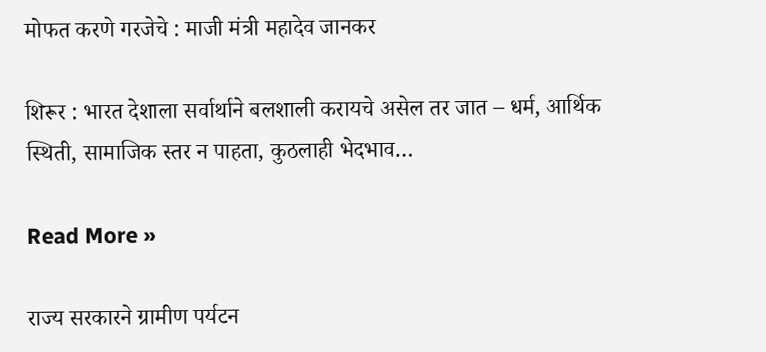मोफत करणे गरजेचे : माजी मंत्री महादेव जानकर

शिरूर : भारत देशाला सर्वार्थाने बलशाली करायचे असेल तर जात – धर्म, आर्थिक स्थिती, सामाजिक स्तर न पाहता, कुठलाही भेदभाव…

Read More »

राज्य सरकारने ग्रामीण पर्यटन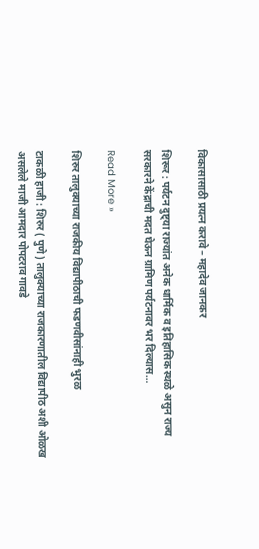विकासासाठी प्रयत्न करावे – महादेव जानकर

शिरूर : पर्यटन दुष्ट्या राज्यांत अनेक धार्मिक व इतिहासिक स्थळे असुन राज्य सरकारने केंद्राची मदत घेऊन ग्रामिण पर्यटनावर भर दिल्यास…

Read More »

शिरुर तालुक्याच्या राजकीय विद्यापीठाची फडणवीसांनाही भुरळ

टाकळी हाजी : शिरुर ( पुणे ) तालुक्याच्या राजकारणातील विद्यापीठ अशी ओळख असलेले माजी आमदार पोपटराव गावडे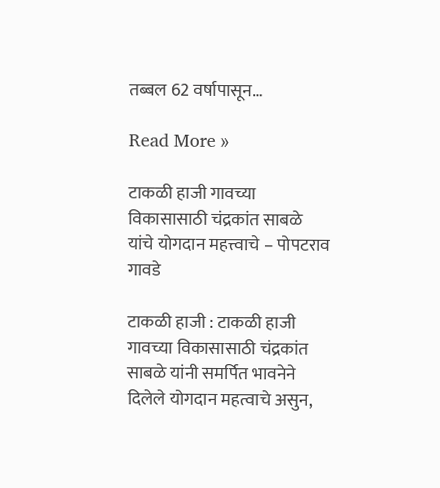तब्बल 62 वर्षापासून…

Read More »

टाकळी हाजी गावच्या विकासासाठी चंद्रकांत साबळे यांचे योगदान महत्त्वाचे – पोपटराव गावडे

टाकळी हाजी : टाकळी हाजी गावच्या विकासासाठी चंद्रकांत साबळे यांनी समर्पित भावनेने दिलेले योगदान महत्वाचे असुन,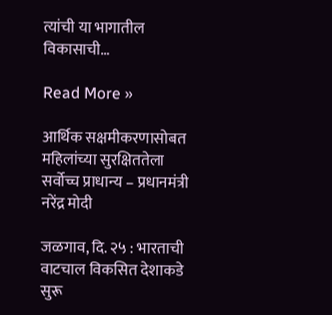त्यांची या भागातील विकासाची…

Read More »

आर्थिक सक्षमीकरणासोबत महिलांच्या सुरक्षिततेला सर्वोच्च प्राधान्य – प्रधानमंत्री नरेंद्र मोदी

जळगाव, दि. २५ : भारताची वाटचाल विकसित देशाकडे सुरू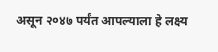असून २०४७ पर्यंत आपल्याला हे लक्ष्य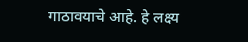गाठावयाचे आहे. हे लक्ष्य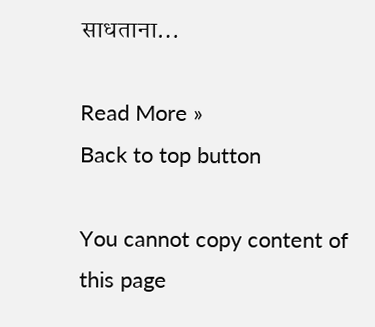साधताना…

Read More »
Back to top button

You cannot copy content of this page